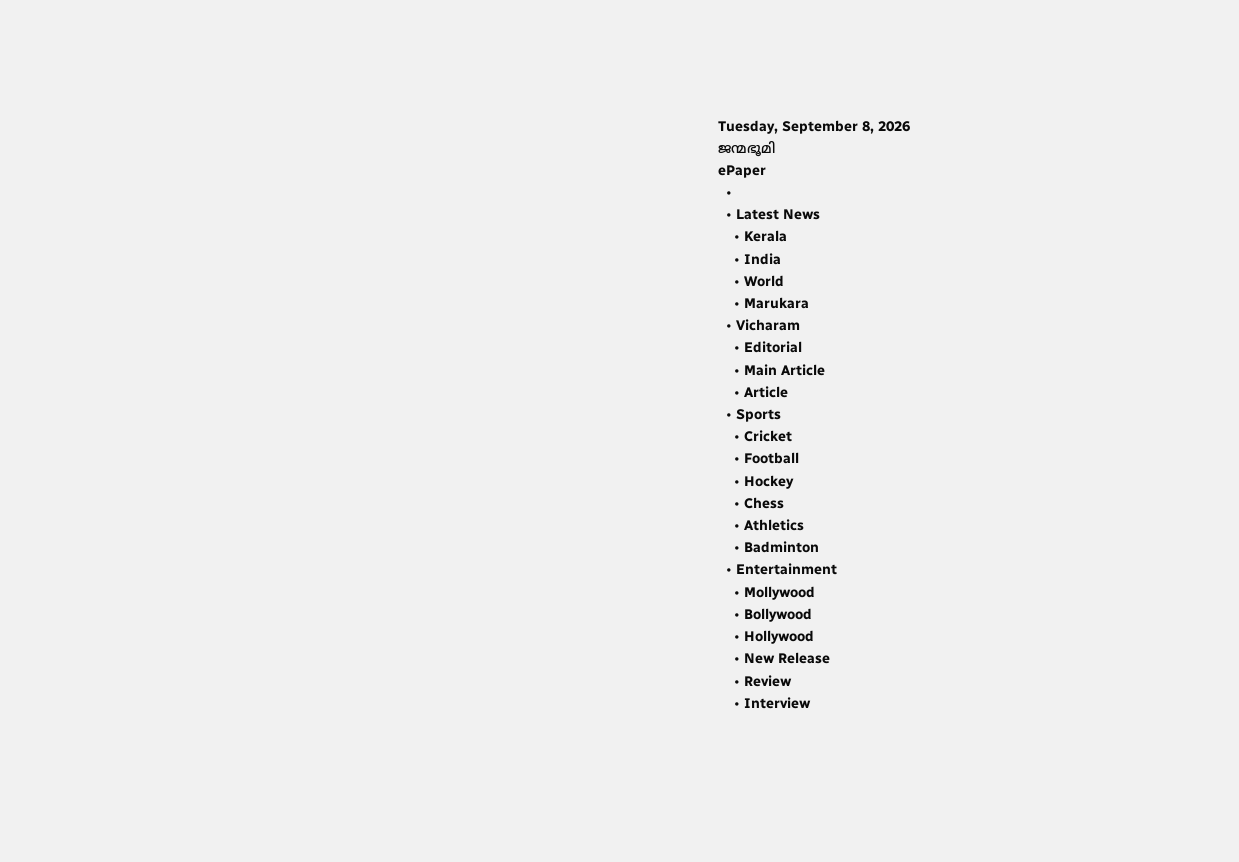Tuesday, September 8, 2026
ജന്മഭൂമി
ePaper
  •
  • Latest News
    • Kerala
    • India
    • World
    • Marukara
  • Vicharam
    • Editorial
    • Main Article
    • Article
  • Sports
    • Cricket
    • Football
    • Hockey
    • Chess
    • Athletics
    • Badminton
  • Entertainment
    • Mollywood
    • Bollywood
    • Hollywood
    • New Release
    • Review
    • Interview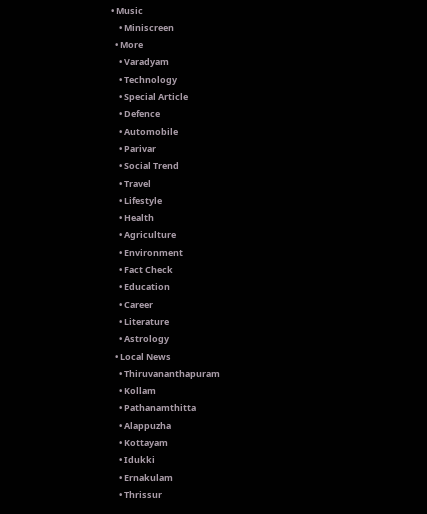• Music
    • Miniscreen
  • More
    • Varadyam
    • Technology
    • Special Article
    • Defence
    • Automobile
    • Parivar
    • Social Trend
    • Travel
    • Lifestyle
    • Health
    • Agriculture
    • Environment
    • Fact Check
    • Education
    • Career
    • Literature
    • Astrology
  • Local News
    • Thiruvananthapuram
    • Kollam
    • Pathanamthitta
    • Alappuzha
    • Kottayam
    • Idukki
    • Ernakulam
    • Thrissur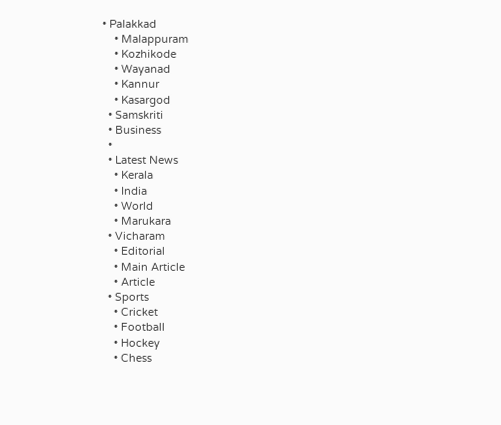• Palakkad
    • Malappuram
    • Kozhikode
    • Wayanad
    • Kannur
    • Kasargod
  • Samskriti
  • Business
  •
  • Latest News
    • Kerala
    • India
    • World
    • Marukara
  • Vicharam
    • Editorial
    • Main Article
    • Article
  • Sports
    • Cricket
    • Football
    • Hockey
    • Chess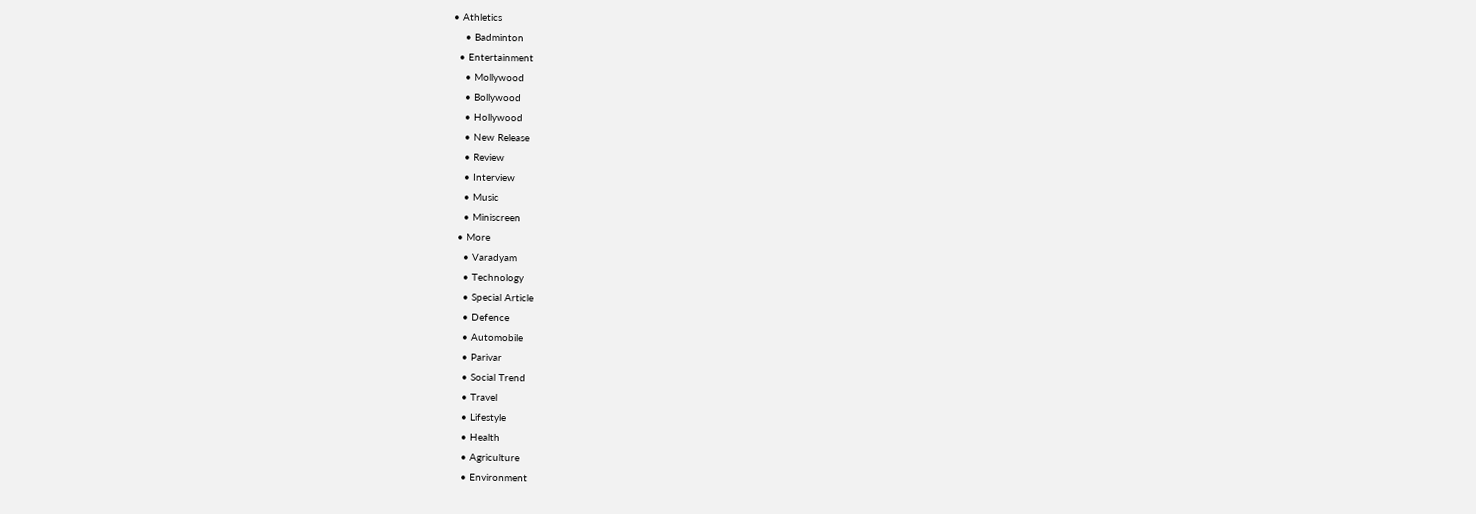• Athletics
    • Badminton
  • Entertainment
    • Mollywood
    • Bollywood
    • Hollywood
    • New Release
    • Review
    • Interview
    • Music
    • Miniscreen
  • More
    • Varadyam
    • Technology
    • Special Article
    • Defence
    • Automobile
    • Parivar
    • Social Trend
    • Travel
    • Lifestyle
    • Health
    • Agriculture
    • Environment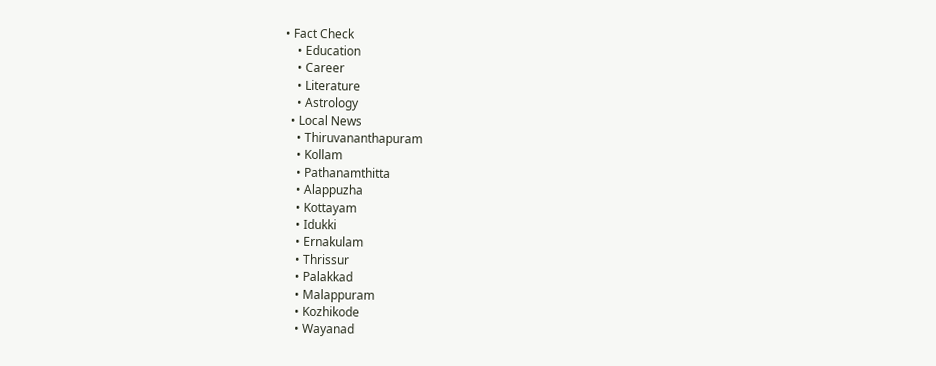• Fact Check
    • Education
    • Career
    • Literature
    • Astrology
  • Local News
    • Thiruvananthapuram
    • Kollam
    • Pathanamthitta
    • Alappuzha
    • Kottayam
    • Idukki
    • Ernakulam
    • Thrissur
    • Palakkad
    • Malappuram
    • Kozhikode
    • Wayanad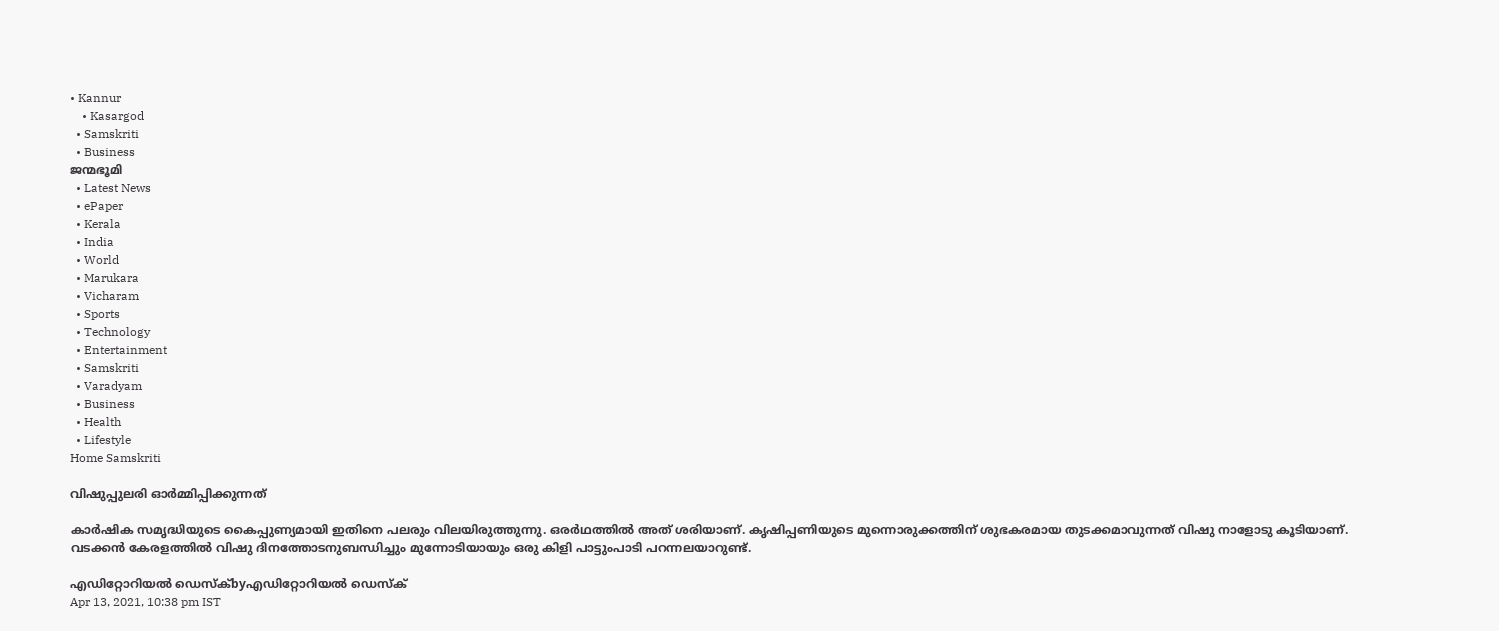• Kannur
    • Kasargod
  • Samskriti
  • Business
ജന്മഭൂമി
  • Latest News
  • ePaper
  • Kerala
  • India
  • World
  • Marukara
  • Vicharam
  • Sports
  • Technology
  • Entertainment
  • Samskriti
  • Varadyam
  • Business
  • Health
  • Lifestyle
Home Samskriti

വിഷുപ്പുലരി ഓര്‍മ്മിപ്പിക്കുന്നത്

കാര്‍ഷിക സമൃദ്ധിയുടെ കൈപ്പുണ്യമായി ഇതിനെ പലരും വിലയിരുത്തുന്നു. ഒരര്‍ഥത്തില്‍ അത് ശരിയാണ്. കൃഷിപ്പണിയുടെ മുന്നൊരുക്കത്തിന് ശുഭകരമായ തുടക്കമാവുന്നത് വിഷു നാളോടു കൂടിയാണ്. വടക്കന്‍ കേരളത്തില്‍ വിഷു ദിനത്തോടനുബന്ധിച്ചും മുന്നോടിയായും ഒരു കിളി പാട്ടുംപാടി പറന്നലയാറുണ്ട്.

എഡിറ്റോറിയൽ ഡെസ്ക്byഎഡിറ്റോറിയൽ ഡെസ്ക്
Apr 13, 2021, 10:38 pm IST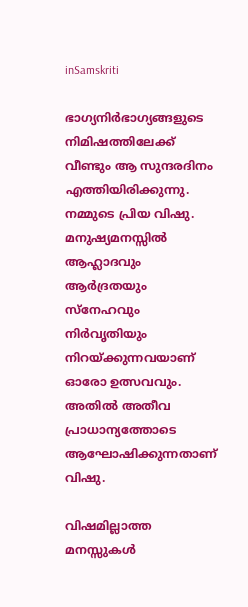inSamskriti

ഭാഗ്യനിര്‍ഭാഗ്യങ്ങളുടെ നിമിഷത്തിലേക്ക് വീണ്ടും ആ സുന്ദരദിനം എത്തിയിരിക്കുന്നു. നമ്മുടെ പ്രിയ വിഷു. മനുഷ്യമനസ്സില്‍ ആഹ്ലാദവും ആര്‍ദ്രതയും സ്‌നേഹവും നിര്‍വൃതിയും നിറയ്‌ക്കുന്നവയാണ് ഓരോ ഉത്സവവും. അതില്‍ അതീവ പ്രാധാന്യത്തോടെ ആഘോഷിക്കുന്നതാണ് വിഷു.

വിഷമില്ലാത്ത മനസ്സുകള്‍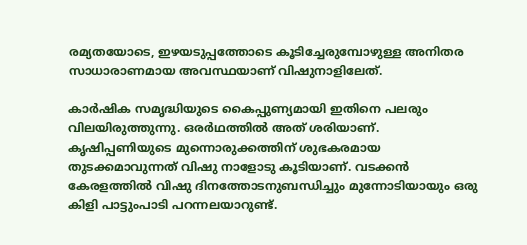രമ്യതയോടെ, ഇഴയടുപ്പത്തോടെ കൂടിച്ചേരുമ്പോഴുള്ള അനിതര സാധാരാണമായ അവസ്ഥയാണ് വിഷുനാളിലേത്.

കാര്‍ഷിക സമൃദ്ധിയുടെ കൈപ്പുണ്യമായി ഇതിനെ പലരും വിലയിരുത്തുന്നു. ഒരര്‍ഥത്തില്‍ അത് ശരിയാണ്. കൃഷിപ്പണിയുടെ മുന്നൊരുക്കത്തിന് ശുഭകരമായ തുടക്കമാവുന്നത് വിഷു നാളോടു കൂടിയാണ്. വടക്കന്‍ കേരളത്തില്‍ വിഷു ദിനത്തോടനുബന്ധിച്ചും മുന്നോടിയായും ഒരു കിളി പാട്ടുംപാടി പറന്നലയാറുണ്ട്.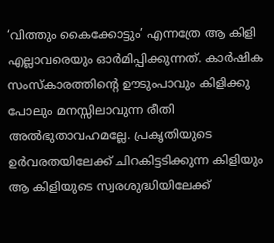‘വിത്തും കൈക്കോട്ടും’ എന്നത്രേ ആ കിളി എല്ലാവരെയും ഓര്‍മിപ്പിക്കുന്നത്. കാര്‍ഷിക സംസ്‌കാരത്തിന്റെ ഊടുംപാവും കിളിക്കു പോലും മനസ്സിലാവുന്ന രീതി അല്‍ഭുതാവഹമല്ലേ. പ്രകൃതിയുടെ ഉര്‍വരതയിലേക്ക് ചിറകിട്ടടിക്കുന്ന കിളിയും ആ കിളിയുടെ സ്വരശുദ്ധിയിലേക്ക്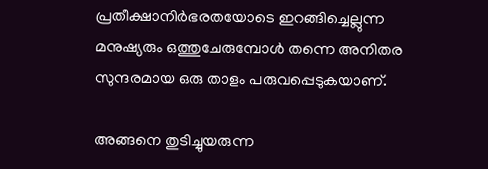പ്രതീക്ഷാനിര്‍ഭരതയോടെ ഇറങ്ങിച്ചെല്ലുന്ന മനുഷ്യരും ഒത്തുചേരുമ്പോള്‍ തന്നെ അനിതര സുന്ദരമായ ഒരു താളം പരുവപ്പെടുകയാണ്.

അങ്ങനെ തുടിച്ചുയരുന്ന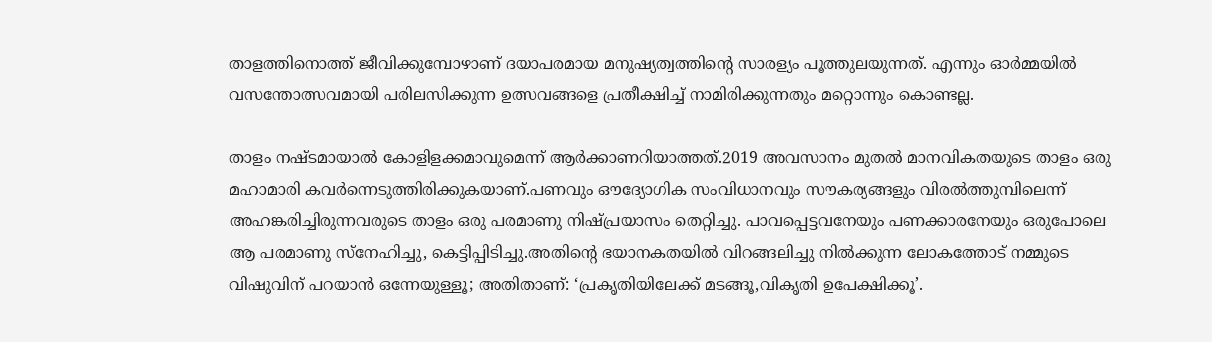താളത്തിനൊത്ത് ജീവിക്കുമ്പോഴാണ് ദയാപരമായ മനുഷ്യത്വത്തിന്റെ സാരള്യം പൂത്തുലയുന്നത്. എന്നും ഓര്‍മ്മയില്‍ വസന്തോത്സവമായി പരിലസിക്കുന്ന ഉത്സവങ്ങളെ പ്രതീക്ഷിച്ച് നാമിരിക്കുന്നതും മറ്റൊന്നും കൊണ്ടല്ല.

താളം നഷ്ടമായാല്‍ കോളിളക്കമാവുമെന്ന് ആര്‍ക്കാണറിയാത്തത്.2019 അവസാനം മുതല്‍ മാനവികതയുടെ താളം ഒരു മഹാമാരി കവര്‍ന്നെടുത്തിരിക്കുകയാണ്.പണവും ഔദ്യോഗിക സംവിധാനവും സൗകര്യങ്ങളും വിരല്‍ത്തുമ്പിലെന്ന് അഹങ്കരിച്ചിരുന്നവരുടെ താളം ഒരു പരമാണു നിഷ്പ്രയാസം തെറ്റിച്ചു. പാവപ്പെട്ടവനേയും പണക്കാരനേയും ഒരുപോലെ ആ പരമാണു സ്‌നേഹിച്ചു, കെട്ടിപ്പിടിച്ചു.അതിന്റെ ഭയാനകതയില്‍ വിറങ്ങലിച്ചു നില്‍ക്കുന്ന ലോകത്തോട് നമ്മുടെ വിഷുവിന് പറയാന്‍ ഒന്നേയുള്ളൂ; അതിതാണ്: ‘പ്രകൃതിയിലേക്ക് മടങ്ങൂ,വികൃതി ഉപേക്ഷിക്കൂ’.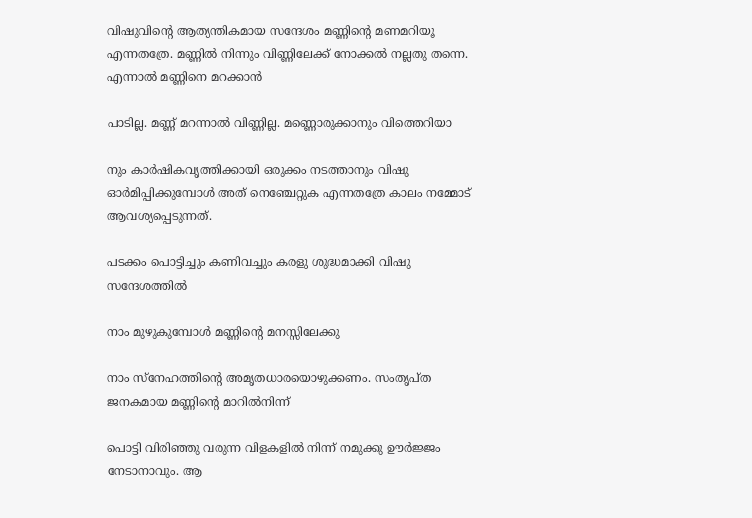വിഷുവിന്റെ ആത്യന്തികമായ സന്ദേശം മണ്ണിന്റെ മണമറിയൂ എന്നതത്രേ. മണ്ണില്‍ നിന്നും വിണ്ണിലേക്ക് നോക്കല്‍ നല്ലതു തന്നെ. എന്നാല്‍ മണ്ണിനെ മറക്കാന്‍

പാടില്ല. മണ്ണ് മറന്നാല്‍ വിണ്ണില്ല. മണ്ണൊരുക്കാനും വിത്തെറിയാ

നും കാര്‍ഷികവൃത്തിക്കായി ഒരുക്കം നടത്താനും വിഷു ഓര്‍മിപ്പിക്കുമ്പോള്‍ അത് നെഞ്ചേറ്റുക എന്നതത്രേ കാലം നമ്മോട് ആവശ്യപ്പെടുന്നത്.

പടക്കം പൊട്ടിച്ചും കണിവച്ചും കരളു ശുദ്ധമാക്കി വിഷു സന്ദേശത്തില്‍

നാം മുഴുകുമ്പോള്‍ മണ്ണിന്റെ മനസ്സിലേക്കു

നാം സ്‌നേഹത്തിന്റെ അമൃതധാരയൊഴുക്കണം. സംതൃപ്ത ജനകമായ മണ്ണിന്റെ മാറില്‍നിന്ന്

പൊട്ടി വിരിഞ്ഞു വരുന്ന വിളകളില്‍ നിന്ന് നമുക്കു ഊര്‍ജ്ജം നേടാനാവും. ആ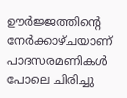ഊര്‍ജ്ജത്തിന്റെ നേര്‍ക്കാഴ്ചയാണ് പാദസരമണികള്‍ പോലെ ചിരിച്ചു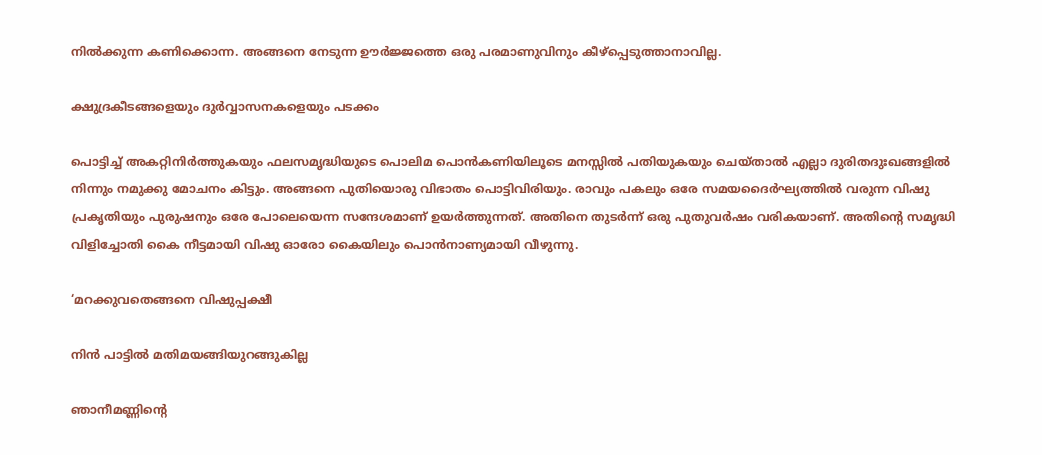നില്‍ക്കുന്ന കണിക്കൊന്ന. അങ്ങനെ നേടുന്ന ഊര്‍ജ്ജത്തെ ഒരു പരമാണുവിനും കീഴ്‌പ്പെടുത്താനാവില്ല.

ക്ഷുദ്രകീടങ്ങളെയും ദുര്‍വ്വാസനകളെയും പടക്കം

പൊട്ടിച്ച് അകറ്റിനിര്‍ത്തുകയും ഫലസമൃദ്ധിയുടെ പൊലിമ പൊന്‍കണിയിലൂടെ മനസ്സില്‍ പതിയുകയും ചെയ്താല്‍ എല്ലാ ദുരിതദുഃഖങ്ങളില്‍ നിന്നും നമുക്കു മോചനം കിട്ടും. അങ്ങനെ പുതിയൊരു വിഭാതം പൊട്ടിവിരിയും. രാവും പകലും ഒരേ സമയദൈര്‍ഘ്യത്തില്‍ വരുന്ന വിഷു പ്രകൃതിയും പുരുഷനും ഒരേ പോലെയെന്ന സന്ദേശമാണ് ഉയര്‍ത്തുന്നത്. അതിനെ തുടര്‍ന്ന് ഒരു പുതുവര്‍ഷം വരികയാണ്. അതിന്റെ സമൃദ്ധി വിളിച്ചോതി കൈ നീട്ടമായി വിഷു ഓരോ കൈയിലും പൊന്‍നാണ്യമായി വീഴുന്നു.

‘മറക്കുവതെങ്ങനെ വിഷുപ്പക്ഷീ

നിന്‍ പാട്ടില്‍ മതിമയങ്ങിയുറങ്ങുകില്ല

ഞാനീമണ്ണിന്റെ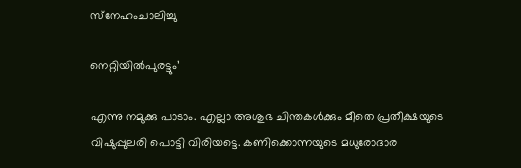സ്‌നേഹംചാലിച്ചു

നെറ്റിയില്‍പുരട്ടും’

എന്നു നമുക്കു പാടാം. എല്ലാ അശുഭ ചിന്തകള്‍ക്കും മീതെ പ്രതീക്ഷയുടെ വിഷുപ്പുലരി പൊട്ടി വിരിയട്ടെ. കണിക്കൊന്നയുടെ മധുരോദാര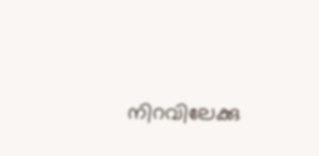നിറവിലേക്കു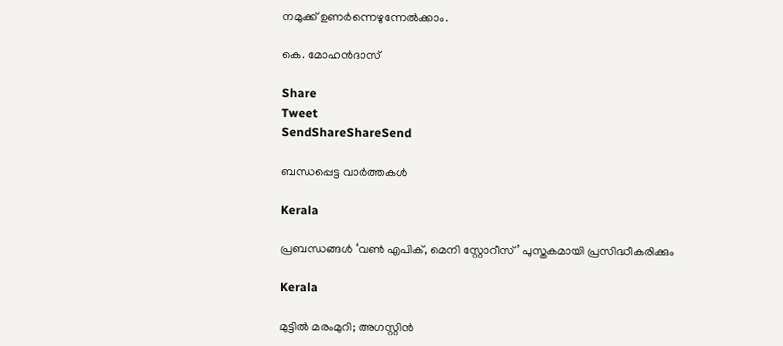നമുക്ക് ഉണര്‍ന്നെഴുന്നേല്‍ക്കാം.

കെ. മോഹന്‍ദാസ്‌

Share
Tweet
SendShareShareSend

ബന്ധപ്പെട്ട വാര്‍ത്തകള്‍

Kerala

പ്രബന്ധങ്ങള്‍ ‘വണ്‍ എപിക്, മെനി സ്റ്റോറീസ്’ പുസ്തകമായി പ്രസിദ്ധീകരിക്കും

Kerala

മുട്ടില്‍ മരംമുറി; അഗസ്റ്റിന്‍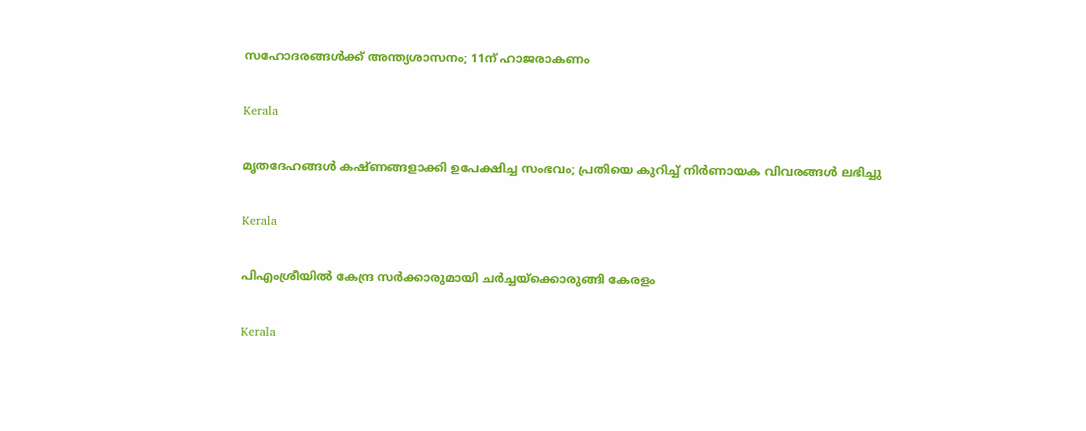സഹോദരങ്ങള്‍ക്ക് അന്ത്യശാസനം; 11ന് ഹാജരാകണം

Kerala

മൃതദേഹങ്ങള്‍ കഷ്ണങ്ങളാക്കി ഉപേക്ഷിച്ച സംഭവം; പ്രതിയെ കുറിച്ച് നിര്‍ണായക വിവരങ്ങള്‍ ലഭിച്ചു

Kerala

പിഎംശ്രീയില്‍ കേന്ദ്ര സര്‍ക്കാരുമായി ചര്‍ച്ചയ്‌ക്കൊരുങ്ങി കേരളം

Kerala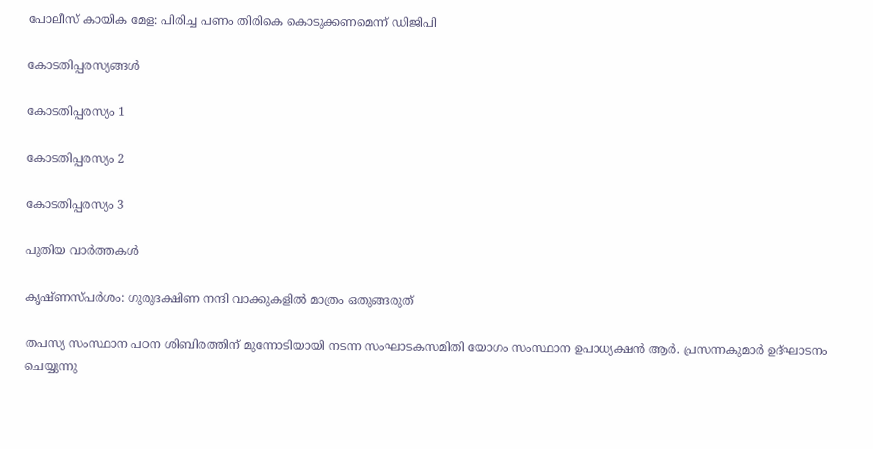പോലീസ് കായിക മേള: പിരിച്ച പണം തിരികെ കൊടുക്കണമെന്ന് ഡിജിപി

കോടതിപ്പരസ്യങ്ങള്‍

കോടതിപ്പരസ്യം 1

കോടതിപ്പരസ്യം 2

കോടതിപ്പരസ്യം 3

പുതിയ വാര്‍ത്തകള്‍

കൃഷ്ണസ്പര്‍ശം: ഗുരുദക്ഷിണ നന്ദി വാക്കുകളില്‍ മാത്രം ഒതുങ്ങരുത്

തപസ്യ സംസ്ഥാന പഠന ശിബിരത്തിന് മുന്നോടിയായി നടന്ന സംഘാടകസമിതി യോഗം സംസ്ഥാന ഉപാധ്യക്ഷന്‍ ആര്‍. പ്രസന്നകുമാര്‍ ഉദ്ഘാടനം ചെയ്യുന്നു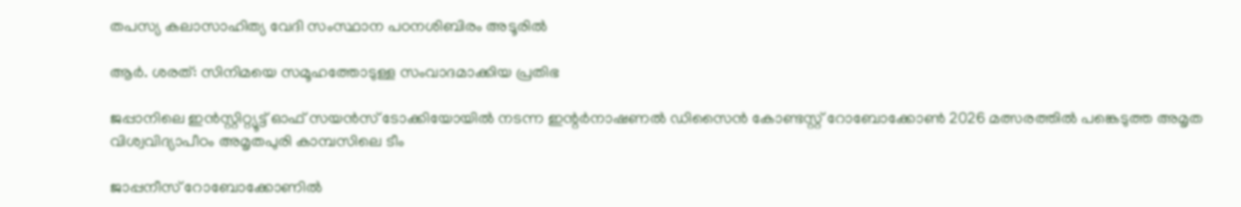തപസ്യ കലാസാഹിത്യ വേദി സംസ്ഥാന പഠനശിബിരം അടൂരില്‍

ആര്‍. ശരത്: സിനിമയെ സമൂഹത്തോടുള്ള സംവാദമാക്കിയ പ്രതിഭ

ജപ്പാനിലെ ഇന്‍സ്റ്റിറ്റ്യൂട്ട് ഓഫ് സയന്‍സ് ടോക്കിയോയില്‍ നടന്ന ഇന്റര്‍നാഷണല്‍ ഡിസൈന്‍ കോണ്ടസ്റ്റ് റോബോക്കോണ്‍ 2026 മത്സരത്തില്‍ പങ്കെടുത്ത അമൃത വിശ്വവിദ്യാപീഠം അമൃതപുരി കാമ്പസിലെ ടീം

ജാപ്പനീസ് റോബോക്കോണില്‍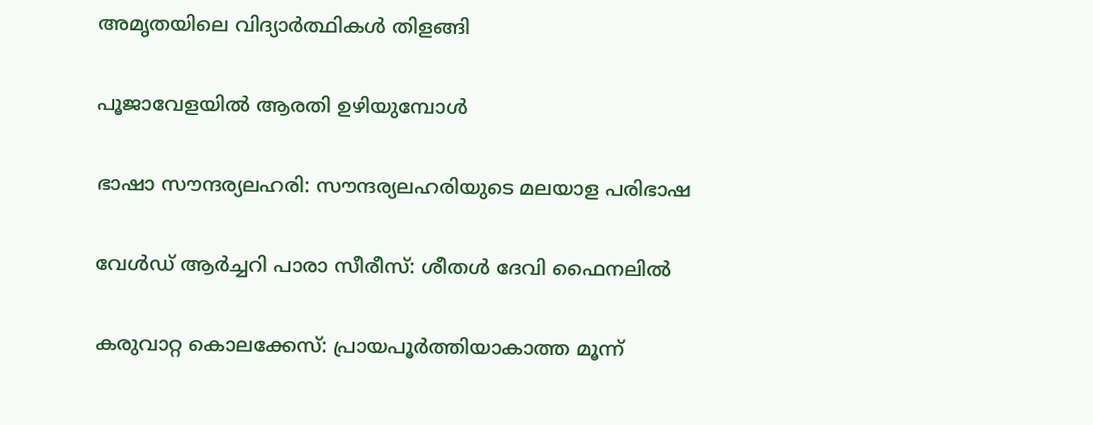അമൃതയിലെ വിദ്യാര്‍ത്ഥികള്‍ തിളങ്ങി

പൂജാവേളയില്‍ ആരതി ഉഴിയുമ്പോള്‍

ഭാഷാ സൗന്ദര്യലഹരി: സൗന്ദര്യലഹരിയുടെ മലയാള പരിഭാഷ

വേൾഡ് ആർച്ചറി പാരാ സീരീസ്: ശീതൾ ദേവി ഫൈനലിൽ

കരുവാറ്റ കൊലക്കേസ്: പ്രായപൂര്‍ത്തിയാകാത്ത മൂന്ന്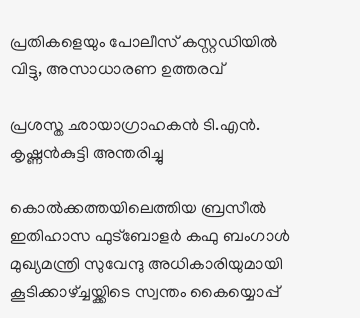പ്രതികളെയും പോലീസ് കസ്റ്റഡിയില്‍ വിട്ടു, അസാധാരണ ഉത്തരവ്

പ്രശസ്ത ഛായാഗ്രാഹകന്‍ ടി.എന്‍. കൃഷ്ണന്‍കുട്ടി അന്തരിച്ചു

കൊല്‍ക്കത്തയിലെത്തിയ ബ്രസീല്‍ ഇതിഹാസ ഫുട്‌ബോളര്‍ കഫു ബംഗാള്‍ മുഖ്യമന്ത്രി സുവേന്ദു അധികാരിയുമായി കൂടിക്കാഴ്ച്ചയ്ക്കിടെ സ്വന്തം കൈയ്യൊപ്പ്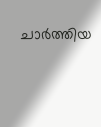ചാര്‍ത്തിയ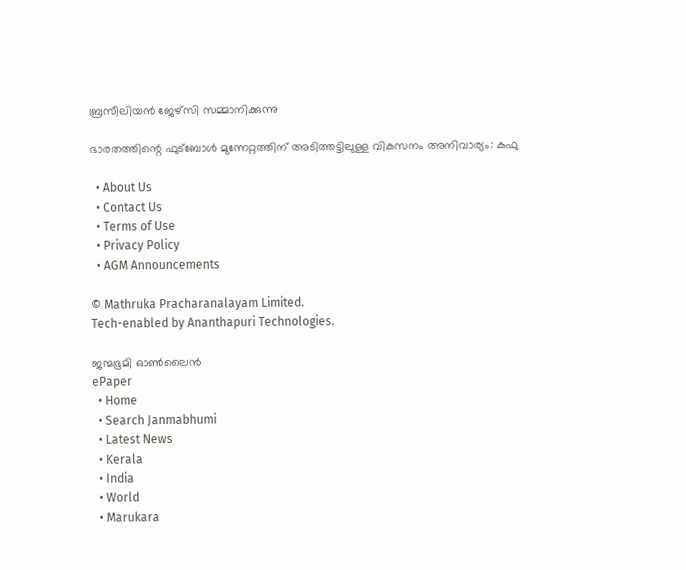ബ്രസീലിയന്‍ ജേഴ്‌സി സമ്മാനിക്കുന്നു

ഭാരതത്തിന്റെ ഫുട്‌ബോള്‍ മുന്നേറ്റത്തിന് അടിത്തട്ടിലുള്ള വികസനം അനിവാര്യം: കഫു

  • About Us
  • Contact Us
  • Terms of Use
  • Privacy Policy
  • AGM Announcements

© Mathruka Pracharanalayam Limited.
Tech-enabled by Ananthapuri Technologies.

ജന്മഭൂമി ഓണ്‍ലൈന്‍
ePaper
  • Home
  • Search Janmabhumi
  • Latest News
  • Kerala
  • India
  • World
  • Marukara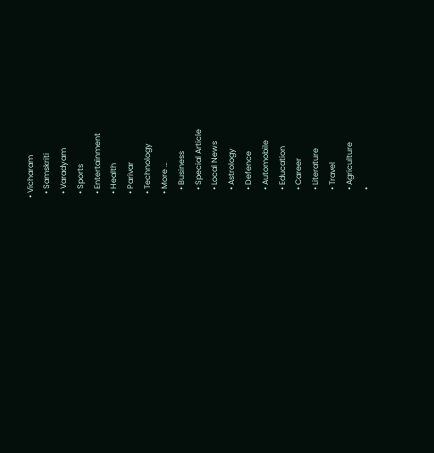• Vicharam
  • Samskriti
  • Varadyam
  • Sports
  • Entertainment
  • Health
  • Parivar
  • Technology
  • More …
    • Business
    • Special Article
    • Local News
    • Astrology
    • Defence
    • Automobile
    • Education
    • Career
    • Literature
    • Travel
    • Agriculture
    •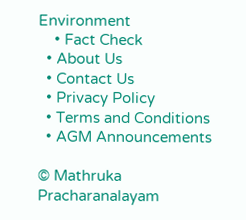Environment
    • Fact Check
  • About Us
  • Contact Us
  • Privacy Policy
  • Terms and Conditions
  • AGM Announcements

© Mathruka Pracharanalayam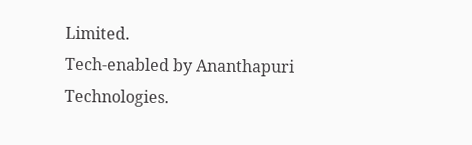Limited.
Tech-enabled by Ananthapuri Technologies.